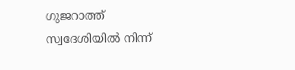ഗുജറാത്ത് സ്വദേശിയിൽ നിന്ന്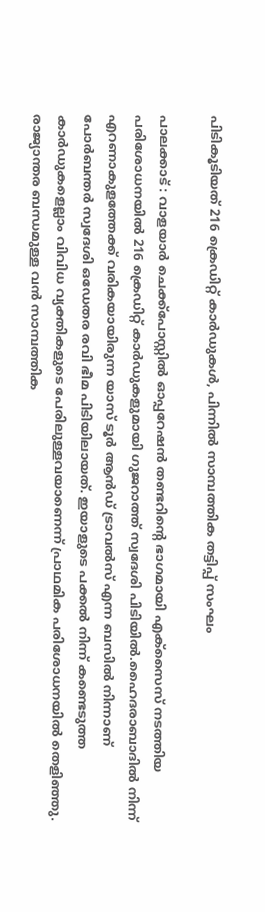പിടികൂടിയത് 216 ക്രെഡിറ്റ് കാർഡുകൾ, പിന്നിൽ സാമ്പത്തിക തട്ടിപ്പ് സംഘം

പാലക്കാട് : വാളയാർ ചെക്ക്പോസ്റ്റിൽ ഓപ്പറേഷൻ തണ്ടറിന്റെ ഭാഗമായി എക്സൈസ് നടത്തിയ പരിശോധനയിൽ 216 ക്രെഡിറ്റ് കാർഡുകളുമായി ഗുജറാത്ത് സ്വദേശി പിടിയിൽ.ഹൈദരാബാദിൽ നിന്ന് എറണാകുളത്തേക്ക് വരികയായിരുന്ന യാസ് ടൂർ ആൻഡ് ട്രാവൽസ് എന്ന ബസിൽ നിന്നാണ് പോർബന്തർ സ്വദേശി ഒഡേതര രവി ഭീമ പിടിയിലായത്. ഇയാളുടെ പക്കൽ നിന്ന് കണ്ടെടുത്ത കാർഡുകളെല്ലാം വിവിധ വ്യക്തികളുടെ പേരിലുള്ളവയാണെന്ന് പ്രാഥമിക പരിശോധനയിൽ തെളിഞ്ഞു. രാജ്യാന്തര ബന്ധമുള്ള വൻ സാമ്പത്തിക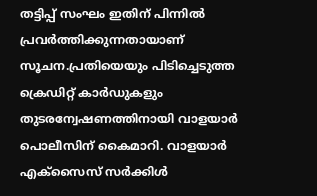തട്ടിപ്പ് സംഘം ഇതിന് പിന്നിൽ പ്രവർത്തിക്കുന്നതായാണ് സൂചന.പ്രതിയെയും പിടിച്ചെടുത്ത ക്രെഡിറ്റ് കാർഡുകളും തുടരന്വേഷണത്തിനായി വാളയാർ പൊലീസിന് കൈമാറി. വാളയാർ എക്സൈസ് സർക്കിൾ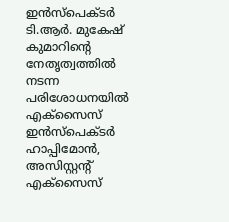ഇൻസ്പെക്ടർ ടി.ആർ. മുകേഷ് കുമാറിന്റെ നേതൃത്വത്തിൽ നടന്ന പരിശോധനയിൽ എക്സൈസ് ഇൻസ്പെക്ടർ ഹാപ്പിമോൻ, അസിസ്റ്റന്റ് എക്സൈസ്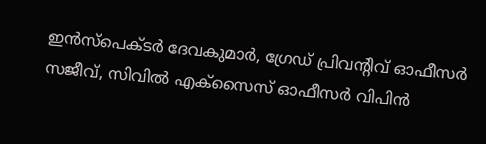ഇൻസ്പെക്ടർ ദേവകുമാർ, ഗ്രേഡ് പ്രിവന്റിവ് ഓഫീസർ സജീവ്, സിവിൽ എക്സൈസ് ഓഫീസർ വിപിൻ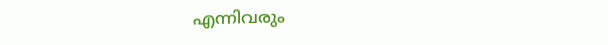എന്നിവരും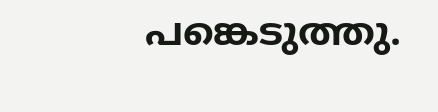പങ്കെടുത്തു.